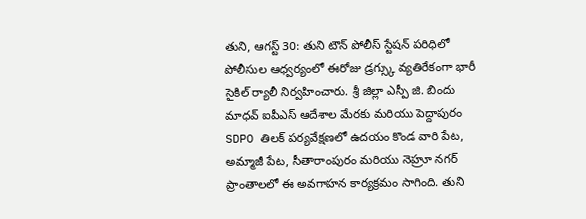తుని, ఆగస్ట్ 30: తుని టౌన్ పోలీస్ స్టేషన్ పరిధిలో పోలీసుల ఆధ్వర్యంలో ఈరోజు డ్రగ్స్కు వ్యతిరేకంగా భారీ సైకిల్ ర్యాలీ నిర్వహించారు. శ్రీ జిల్లా ఎస్పీ జి. బిందు మాధవ్ ఐపీఎస్ ఆదేశాల మేరకు మరియు పెద్దాపురం SDPO తిలక్ పర్యవేక్షణలో ఉదయం కొండ వారి పేట, అమ్మాజీ పేట, సీతారాంపురం మరియు నెహ్రూ నగర్ ప్రాంతాలలో ఈ అవగాహన కార్యక్రమం సాగింది. తుని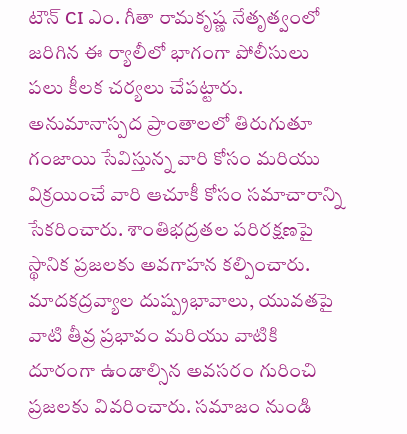టౌన్ CI ఎం. గీతా రామకృష్ణ నేతృత్వంలో జరిగిన ఈ ర్యాలీలో భాగంగా పోలీసులు పలు కీలక చర్యలు చేపట్టారు. అనుమానాస్పద ప్రాంతాలలో తిరుగుతూ గంజాయి సేవిస్తున్న వారి కోసం మరియు విక్రయించే వారి ఆచూకీ కోసం సమాచారాన్ని సేకరించారు. శాంతిభద్రతల పరిరక్షణపై స్థానిక ప్రజలకు అవగాహన కల్పించారు. మాదకద్రవ్యాల దుష్ప్రభావాలు, యువతపై వాటి తీవ్ర ప్రభావం మరియు వాటికి దూరంగా ఉండాల్సిన అవసరం గురించి ప్రజలకు వివరించారు. సమాజం నుండి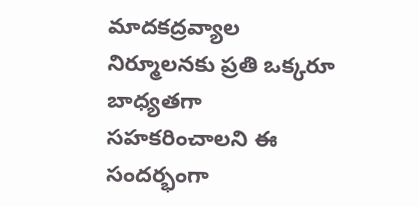మాదకద్రవ్యాల నిర్మూలనకు ప్రతి ఒక్కరూ బాధ్యతగా సహకరించాలని ఈ సందర్భంగా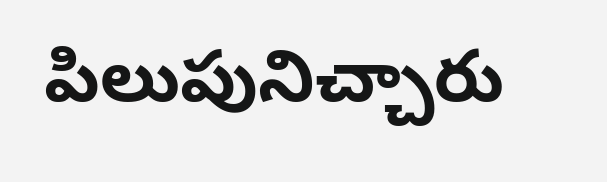పిలుపునిచ్చారు